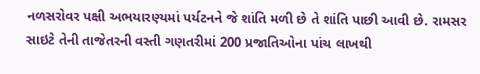નળસરોવર પક્ષી અભયારણ્યમાં પર્યટનને જે શાંતિ મળી છે તે શાંતિ પાછી આવી છે. રામસર સાઇટે તેની તાજેતરની વસ્તી ગણતરીમાં 200 પ્રજાતિઓના પાંચ લાખથી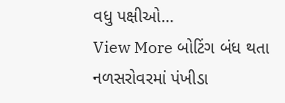વધુ પક્ષીઓ…
View More બોટિંગ બંધ થતા નળસરોવરમાં પંખીડા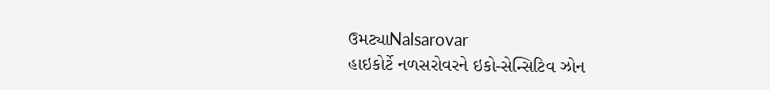ઉમટ્યાNalsarovar
હાઇકોર્ટે નળસરોવરને ઇકો-સેન્સિટિવ ઝોન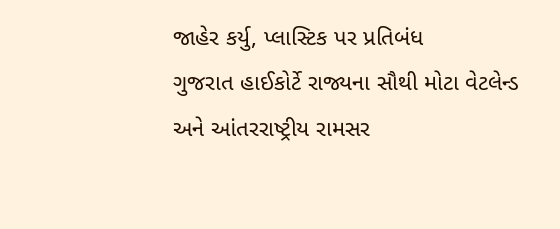જાહેર કર્યુ, પ્લાસ્ટિક પર પ્રતિબંધ
ગુજરાત હાઈકોર્ટે રાજ્યના સૌથી મોટા વેટલેન્ડ અને આંતરરાષ્ટ્રીય રામસર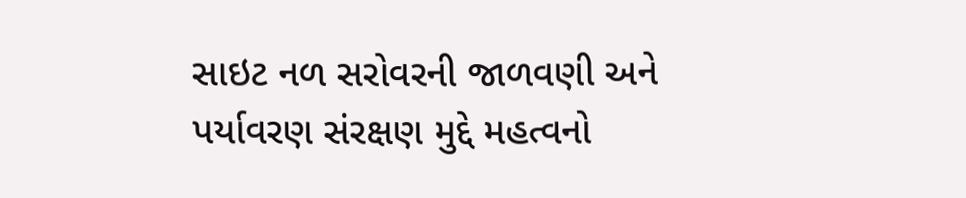સાઇટ નળ સરોવરની જાળવણી અને પર્યાવરણ સંરક્ષણ મુદ્દે મહત્વનો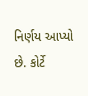નિર્ણય આપ્યો છે. કોર્ટે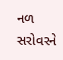નળ સરોવરને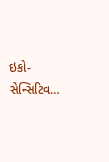ઇકો-સેન્સિટિવ…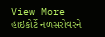View More હાઇકોર્ટે નળસરોવરને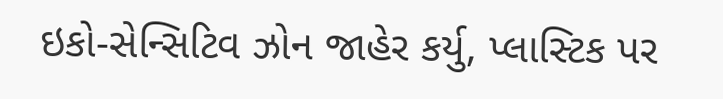ઇકો-સેન્સિટિવ ઝોન જાહેર કર્યુ, પ્લાસ્ટિક પર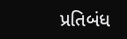પ્રતિબંધ